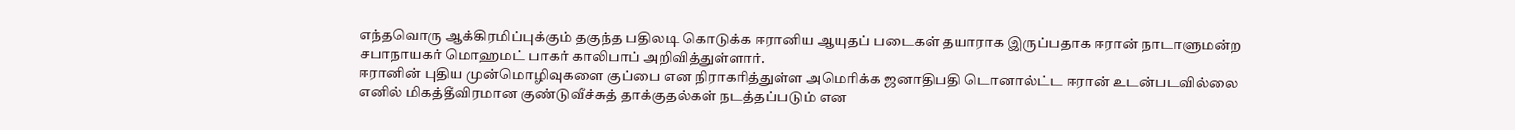எந்தவொரு ஆக்கிரமிப்புக்கும் தகுந்த பதிலடி கொடுக்க ஈரானிய ஆயுதப் படைகள் தயாராக இருப்பதாக ஈரான் நாடாளுமன்ற சபாநாயகர் மொஹமட் பாகர் காலிபாப் அறிவித்துள்ளார்.
ஈரானின் புதிய முன்மொழிவுகளை குப்பை என நிராகரித்துள்ள அமெரிக்க ஜனாதிபதி டொனால்ட்ட ஈரான் உடன்படவில்லை எனில் மிகத்தீவிரமான குண்டுவீச்சுத் தாக்குதல்கள் நடத்தப்படும் என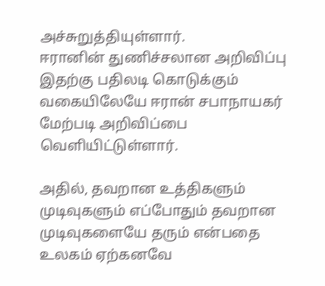அச்சுறுத்தியுள்ளார்.
ஈரானின் துணிச்சலான அறிவிப்பு
இதற்கு பதிலடி கொடுக்கும் வகையிலேயே ஈரான் சபாநாயகர் மேற்படி அறிவிப்பை வெளியிட்டுள்ளார்.

அதில், தவறான உத்திகளும் முடிவுகளும் எப்போதும் தவறான முடிவுகளையே தரும் என்பதை உலகம் ஏற்கனவே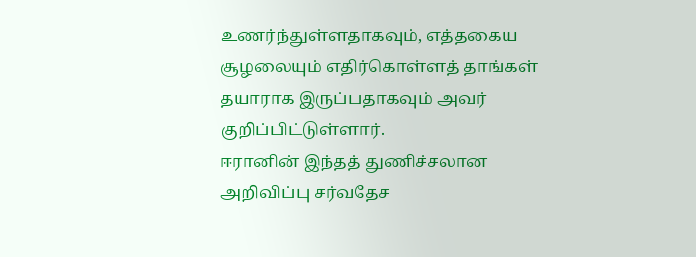உணர்ந்துள்ளதாகவும், எத்தகைய சூழலையும் எதிர்கொள்ளத் தாங்கள் தயாராக இருப்பதாகவும் அவர் குறிப்பிட்டுள்ளார்.
ஈரானின் இந்தத் துணிச்சலான அறிவிப்பு சர்வதேச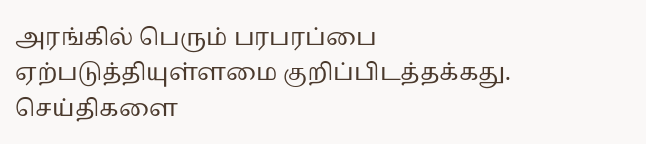அரங்கில் பெரும் பரபரப்பை ஏற்படுத்தியுள்ளமை குறிப்பிடத்தக்கது.
செய்திகளை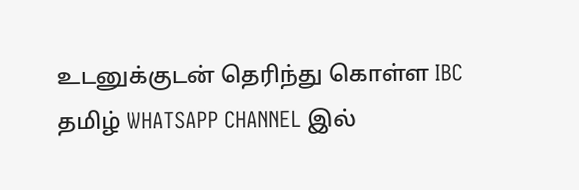உடனுக்குடன் தெரிந்து கொள்ள IBC தமிழ் WHATSAPP CHANNEL இல்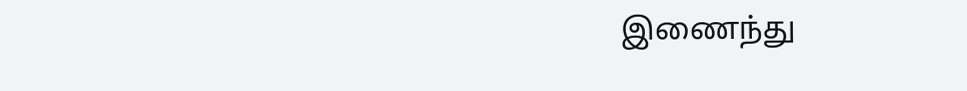இணைந்து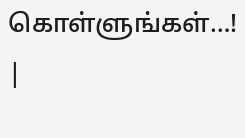கொள்ளுங்கள்…! |